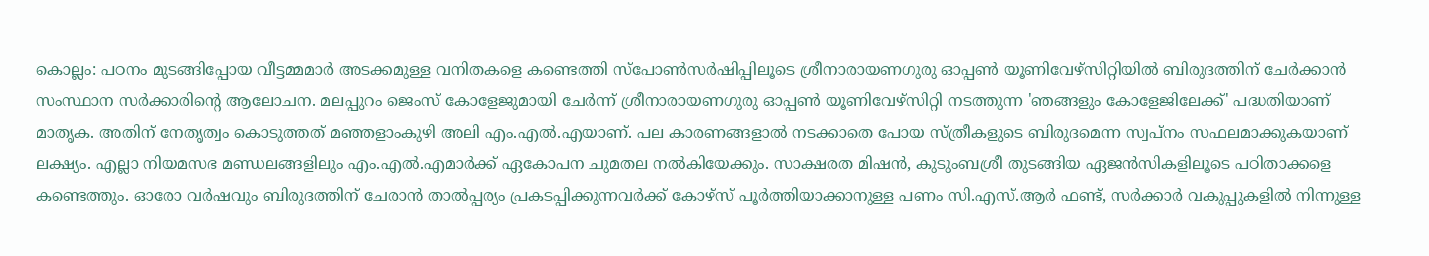കൊല്ലം: പഠനം മുടങ്ങിപ്പോയ വീട്ടമ്മമാർ അടക്കമുള്ള വനിതകളെ കണ്ടെത്തി സ്പോൺസർഷിപ്പിലൂടെ ശ്രീനാരായണഗുരു ഓപ്പൺ യൂണിവേഴ്സിറ്റിയിൽ ബിരുദത്തിന് ചേർക്കാൻ സംസ്ഥാന സർക്കാരിന്റെ ആലോചന. മലപ്പുറം ജെംസ് കോളേജുമായി ചേർന്ന് ശ്രീനാരായണഗുരു ഓപ്പൺ യൂണിവേഴ്സിറ്റി നടത്തുന്ന 'ഞങ്ങളും കോളേജിലേക്ക്' പദ്ധതിയാണ് മാതൃക. അതിന് നേതൃത്വം കൊടുത്തത് മഞ്ഞളാംകുഴി അലി എം.എൽ.എയാണ്. പല കാരണങ്ങളാൽ നടക്കാതെ പോയ സ്ത്രീകളുടെ ബിരുദമെന്ന സ്വപ്നം സഫലമാക്കുകയാണ് ലക്ഷ്യം. എല്ലാ നിയമസഭ മണ്ഡലങ്ങളിലും എം.എൽ.എമാർക്ക് ഏകോപന ചുമതല നൽകിയേക്കും. സാക്ഷരത മിഷൻ, കുടുംബശ്രീ തുടങ്ങിയ ഏജൻസികളിലൂടെ പഠിതാക്കളെ കണ്ടെത്തും. ഓരോ വർഷവും ബിരുദത്തിന് ചേരാൻ താൽപ്പര്യം പ്രകടപ്പിക്കുന്നവർക്ക് കോഴ്സ് പൂർത്തിയാക്കാനുള്ള പണം സി.എസ്.ആർ ഫണ്ട്, സർക്കാർ വകുപ്പുകളിൽ നിന്നുള്ള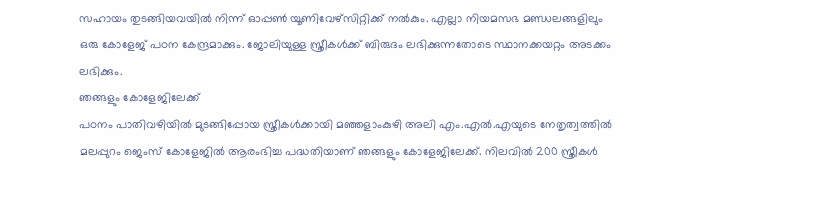സഹായം തുടങ്ങിയവയിൽ നിന്ന് ഓപ്പൺ യൂണിവേഴ്സിറ്റിക്ക് നൽകും. എല്ലാ നിയമസഭ മണ്ഡലങ്ങളിലും ഒരു കോളേജ് പഠന കേന്ദ്രമാക്കും. ജോലിയുള്ള സ്ത്രീകൾക്ക് ബിരുദം ലഭിക്കുന്നതോടെ സ്ഥാനക്കയറ്റം അടക്കം ലഭിക്കും.
ഞങ്ങളും കോളേജിലേക്ക്
പഠനം പാതിവഴിയിൽ മുടങ്ങിപ്പോയ സ്ത്രീകൾക്കായി മഞ്ഞളാംകുഴി അലി എം.എൽ.എയുടെ നേതൃത്വത്തിൽ മലപ്പുറം ജെംസ് കോളേജിൽ ആരംഭിച്ച പദ്ധതിയാണ് ഞങ്ങളും കോളേജിലേക്ക്. നിലവിൽ 200 സ്ത്രീകൾ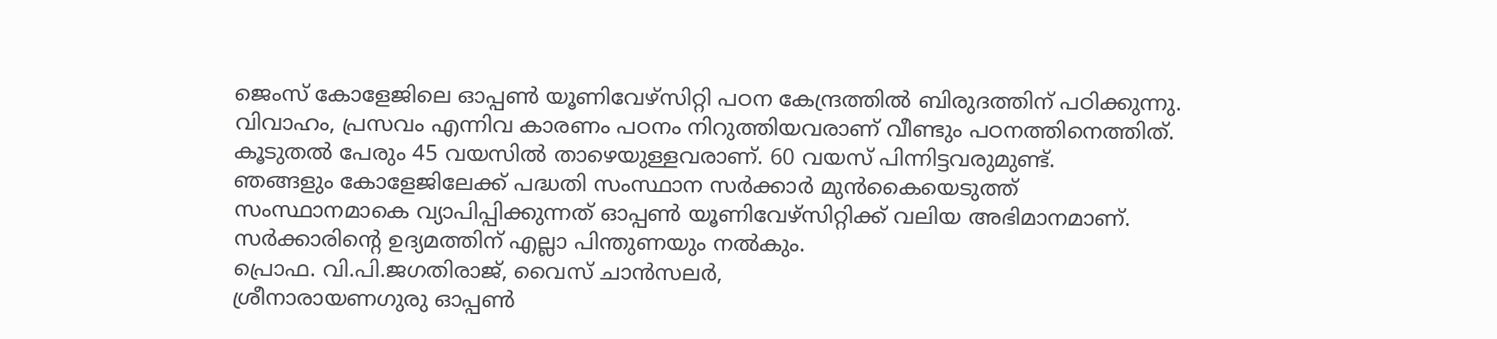ജെംസ് കോളേജിലെ ഓപ്പൺ യൂണിവേഴ്സിറ്റി പഠന കേന്ദ്രത്തിൽ ബിരുദത്തിന് പഠിക്കുന്നു. വിവാഹം, പ്രസവം എന്നിവ കാരണം പഠനം നിറുത്തിയവരാണ് വീണ്ടും പഠനത്തിനെത്തിത്. കൂടുതൽ പേരും 45 വയസിൽ താഴെയുള്ളവരാണ്. 60 വയസ് പിന്നിട്ടവരുമുണ്ട്.
ഞങ്ങളും കോളേജിലേക്ക് പദ്ധതി സംസ്ഥാന സർക്കാർ മുൻകൈയെടുത്ത് സംസ്ഥാനമാകെ വ്യാപിപ്പിക്കുന്നത് ഓപ്പൺ യൂണിവേഴ്സിറ്റിക്ക് വലിയ അഭിമാനമാണ്. സർക്കാരിന്റെ ഉദ്യമത്തിന് എല്ലാ പിന്തുണയും നൽകും.
പ്രൊഫ. വി.പി.ജഗതിരാജ്, വൈസ് ചാൻസലർ,
ശ്രീനാരായണഗുരു ഓപ്പൺ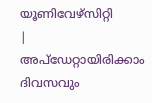യൂണിവേഴ്സിറ്റി
|
അപ്ഡേറ്റായിരിക്കാം ദിവസവും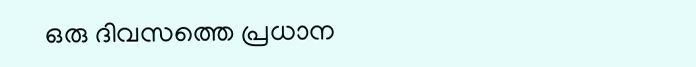ഒരു ദിവസത്തെ പ്രധാന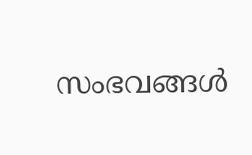സംഭവങ്ങൾ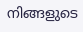നിങ്ങളുടെ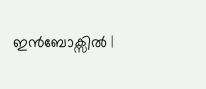ഇൻബോക്സിൽ |